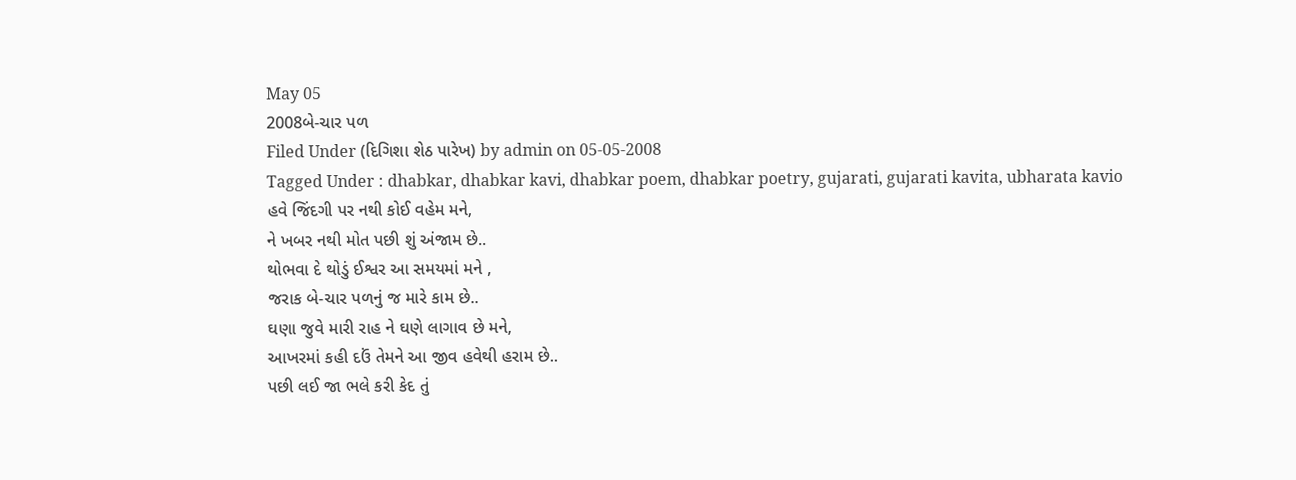May 05
2008બે-ચાર પળ
Filed Under (દિગિશા શેઠ પારેખ) by admin on 05-05-2008
Tagged Under : dhabkar, dhabkar kavi, dhabkar poem, dhabkar poetry, gujarati, gujarati kavita, ubharata kavio
હવે જિંદગી પર નથી કોઈ વહેમ મને,
ને ખબર નથી મોત પછી શું અંજામ છે..
થોભવા દે થોડું ઈશ્વર આ સમયમાં મને ,
જરાક બે-ચાર પળનું જ મારે કામ છે..
ઘણા જુવે મારી રાહ ને ઘણે લાગાવ છે મને,
આખરમાં કહી દઉં તેમને આ જીવ હવેથી હરામ છે..
પછી લઈ જા ભલે કરી કેદ તું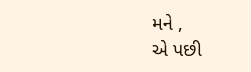મને ,
એ પછી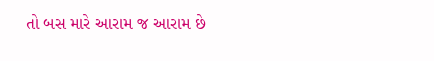તો બસ મારે આરામ જ આરામ છે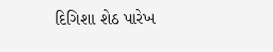દિગિશા શેઠ પારેખ